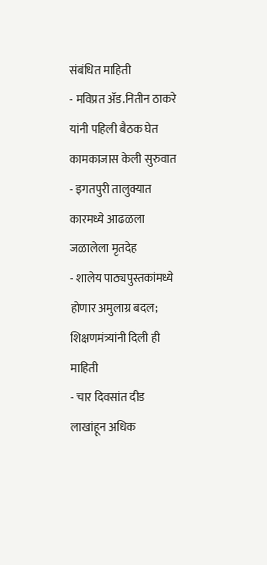संबंधित माहिती
- मविप्रत ॲड.नितीन ठाकरे यांनी पहिली बैठक घेत कामकाजास केली सुरुवात
- इगतपुरी तालुक्यात कारमध्ये आढळला जळालेला मृतदेह
- शालेय पाठ्यपुस्तकांमध्ये होणार अमुलाग्र बदल; शिक्षणमंत्र्यांनी दिली ही माहिती
- चार दिवसांत दीड लाखांहून अधिक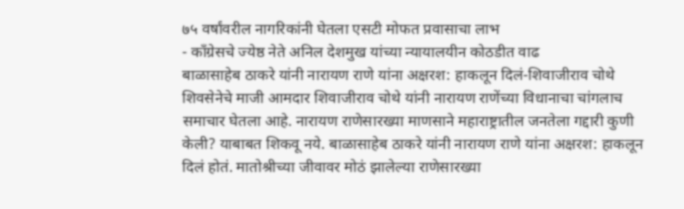७५ वर्षांवरील नागरिकांनी घेतला एसटी मोफत प्रवासाचा लाभ
- काँग्रेसचे ज्येष्ठ नेते अनिल देशमुख यांच्या न्यायालयीन कोठडीत वाढ
बाळासाहेब ठाकरे यांनी नारायण राणे यांना अक्षरश: हाकलून दिलं-शिवाजीराव चोथे
शिवसेनेचे माजी आमदार शिवाजीराव चोथे यांनी नारायण राणेंच्या विधानाचा चांगलाच समाचार घेतला आहे. नारायण राणेसारख्या माणसाने महाराष्ट्रातील जनतेला गद्दारी कुणी केली? याबाबत शिकवू नये. बाळासाहेब ठाकरे यांनी नारायण राणे यांना अक्षरश: हाकलून दिलं होतं. मातोश्रीच्या जीवावर मोठं झालेल्या राणेसारख्या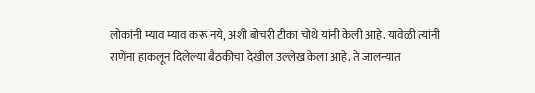लोकांनी म्याव म्याव करू नये, अशी बोचरी टीका चोथे यांनी केली आहे. यावेळी त्यांनी राणेंना हाकलून दिलेल्या बैठकीचा देखील उल्लेख केला आहे. ते जालन्यात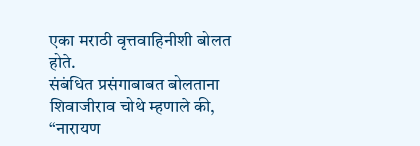एका मराठी वृत्तवाहिनीशी बोलत होते.
संबंधित प्रसंगाबाबत बोलताना शिवाजीराव चोथे म्हणाले की, “नारायण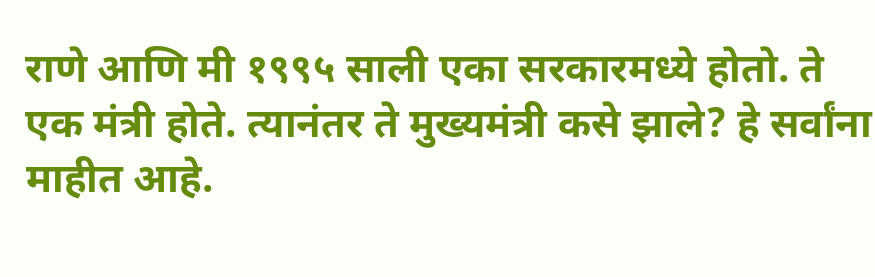राणे आणि मी १९९५ साली एका सरकारमध्ये होतो. ते एक मंत्री होते. त्यानंतर ते मुख्यमंत्री कसे झाले? हे सर्वांना माहीत आहे.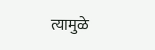त्यामुळे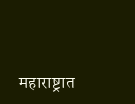महाराष्ट्रात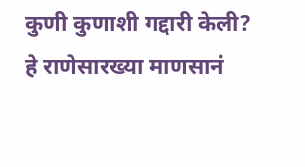कुणी कुणाशी गद्दारी केली? हे राणेसारख्या माणसानं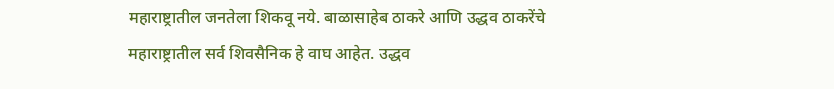महाराष्ट्रातील जनतेला शिकवू नये. बाळासाहेब ठाकरे आणि उद्धव ठाकरेंचे महाराष्ट्रातील सर्व शिवसैनिक हे वाघ आहेत. उद्धव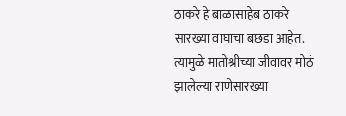ठाकरे हे बाळासाहेब ठाकरे सारख्या वाघाचा बछडा आहेत. त्यामुळे मातोश्रीच्या जीवावर मोठं झालेल्या राणेसारख्या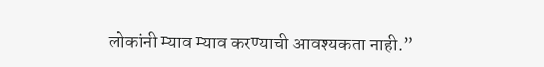लोकांनी म्याव म्याव करण्याची आवश्यकता नाही.”